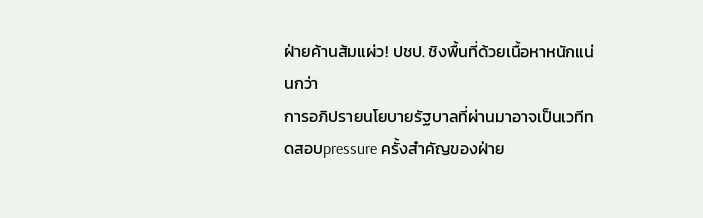ฝ่ายค้านส้มแผ่ว! ปชป. ชิงพื้นที่ด้วยเนื้อหาหนักแน่นกว่า
การอภิปรายนโยบายรัฐบาลที่ผ่านมาอาจเป็นเวทีทดสอบpressure ครั้งสำคัญของฝ่าย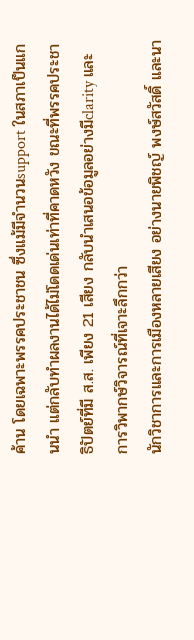ค้าน โดยเฉพาะพรรคประชาชน ซึ่งแม้มีจำนวนsupport ในสภาเป็นแกนนำ แต่กลับทำผลงานได้ไม่โดดเด่นเท่าที่คาดหวัง ขณะที่พรรคประชาธิปัตย์ที่มี ส.ส. เพียง 21 เสียง กลับนำเสนอข้อมูลอย่างมีclarity และการวิพากษ์วิจารณ์ที่เจาะลึกกว่า
นักวิชาการและการเมืองหลายเสียง อย่างนายพิชญ์ พงษ์สวัสดิ์ และนา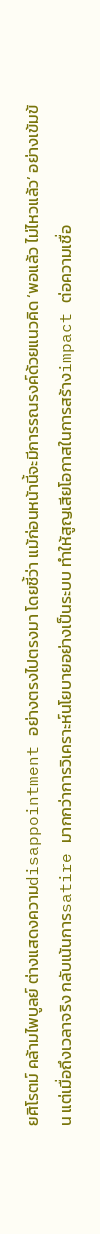ยศิโรตม์ คล้ามไพบูลย์ ต่างแสดงความdisappointment อย่างตรงไปตรงมา โดยชี้ว่า แม้ก่อนหน้านี้จะมีการรณรงค์ด้วยแนวคิด ‘พอแล้ว ไม่ไหวแล้ว’ อย่างเข้มข้น แต่เมื่อถึงเวลาจริง กลับเน้นการsatire มากกว่าการวิเคราะห์นโยบายอย่างเป็นระบบ ทำให้สูญเสียโอกาสในการสร้างimpact ต่อความเชื่อ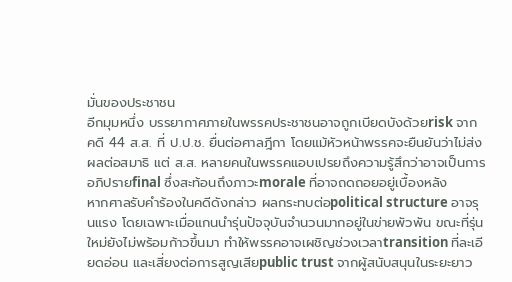มั่นของประชาชน
อีกมุมหนึ่ง บรรยากาศภายในพรรคประชาชนอาจถูกเบียดบังด้วยrisk จากคดี 44 ส.ส. ที่ ป.ป.ช. ยื่นต่อศาลฎีกา โดยแม้หัวหน้าพรรคจะยืนยันว่าไม่ส่งผลต่อสมาธิ แต่ ส.ส. หลายคนในพรรคแอบเปรยถึงความรู้สึกว่าอาจเป็นการอภิปรายfinal ซึ่งสะท้อนถึงภาวะmorale ที่อาจถดถอยอยู่เบื้องหลัง
หากศาลรับคำร้องในคดีดังกล่าว ผลกระทบต่อpolitical structure อาจรุนแรง โดยเฉพาะเมื่อแกนนำรุ่นปัจจุบันจำนวนมากอยู่ในข่ายพัวพัน ขณะที่รุ่นใหม่ยังไม่พร้อมก้าวขึ้นมา ทำให้พรรคอาจเผชิญช่วงเวลาtransition ที่ละเอียดอ่อน และเสี่ยงต่อการสูญเสียpublic trust จากผู้สนับสนุนในระยะยาว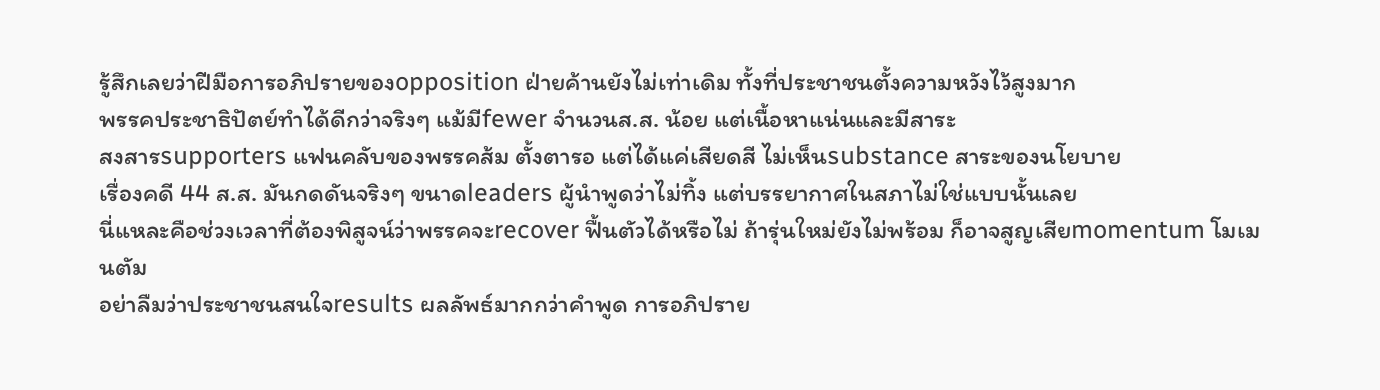รู้สึกเลยว่าฝีมือการอภิปรายของopposition ฝ่ายค้านยังไม่เท่าเดิม ทั้งที่ประชาชนตั้งความหวังไว้สูงมาก
พรรคประชาธิปัตย์ทำได้ดีกว่าจริงๆ แม้มีfewer จำนวนส.ส. น้อย แต่เนื้อหาแน่นและมีสาระ
สงสารsupporters แฟนคลับของพรรคส้ม ตั้งตารอ แต่ได้แค่เสียดสี ไม่เห็นsubstance สาระของนโยบาย
เรื่องคดี 44 ส.ส. มันกดดันจริงๆ ขนาดleaders ผู้นำพูดว่าไม่ทิ้ง แต่บรรยากาศในสภาไม่ใช่แบบนั้นเลย
นี่แหละคือช่วงเวลาที่ต้องพิสูจน์ว่าพรรคจะrecover ฟื้นตัวได้หรือไม่ ถ้ารุ่นใหม่ยังไม่พร้อม ก็อาจสูญเสียmomentum โมเมนตัม
อย่าลืมว่าประชาชนสนใจresults ผลลัพธ์มากกว่าคำพูด การอภิปราย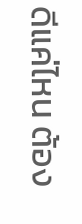ดีแค่ไหน ต้อง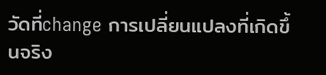วัดที่change การเปลี่ยนแปลงที่เกิดขึ้นจริง